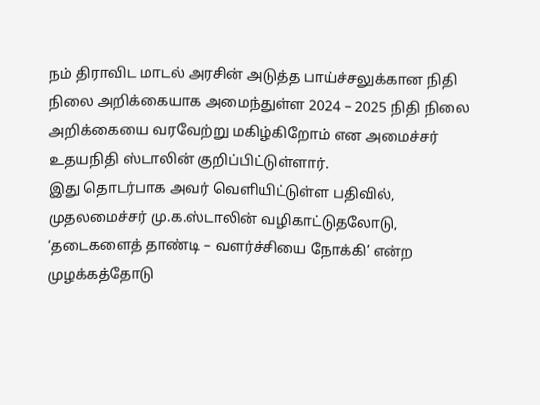நம் திராவிட மாடல் அரசின் அடுத்த பாய்ச்சலுக்கான நிதி நிலை அறிக்கையாக அமைந்துள்ள 2024 – 2025 நிதி நிலை அறிக்கையை வரவேற்று மகிழ்கிறோம் என அமைச்சர் உதயநிதி ஸ்டாலின் குறிப்பிட்டுள்ளார்.
இது தொடர்பாக அவர் வெளியிட்டுள்ள பதிவில், முதலமைச்சர் மு.க.ஸ்டாலின் வழிகாட்டுதலோடு, ‘தடைகளைத் தாண்டி – வளர்ச்சியை நோக்கி’ என்ற முழக்கத்தோடு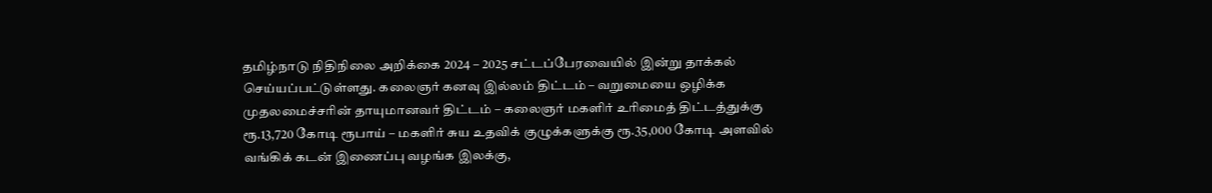தமிழ்நாடு நிதிநிலை அறிக்கை 2024 – 2025 சட்டப்பேரவையில் இன்று தாக்கல் செய்யப்பட்டுள்ளது. கலைஞர் கனவு இல்லம் திட்டம் – வறுமையை ஒழிக்க முதலமைச்சரின் தாயுமானவர் திட்டம் – கலைஞர் மகளிர் உரிமைத் திட்டத்துக்கு ரூ.13,720 கோடி ரூபாய் – மகளிர் சுய உதவிக் குழுக்களுக்கு ரூ.35,000 கோடி அளவில் வங்கிக் கடன் இணைப்பு வழங்க இலக்கு,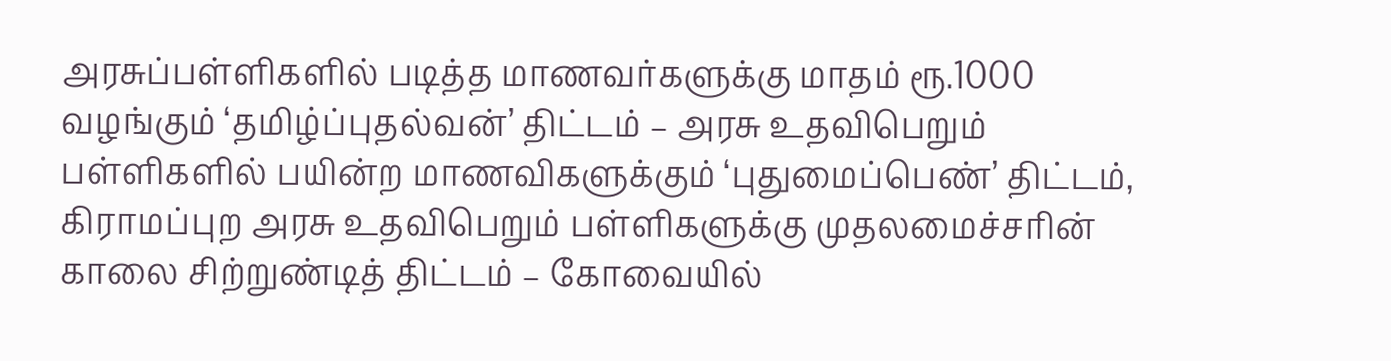அரசுப்பள்ளிகளில் படித்த மாணவர்களுக்கு மாதம் ரூ.1000 வழங்கும் ‘தமிழ்ப்புதல்வன்’ திட்டம் – அரசு உதவிபெறும் பள்ளிகளில் பயின்ற மாணவிகளுக்கும் ‘புதுமைப்பெண்’ திட்டம், கிராமப்புற அரசு உதவிபெறும் பள்ளிகளுக்கு முதலமைச்சரின் காலை சிற்றுண்டித் திட்டம் – கோவையில்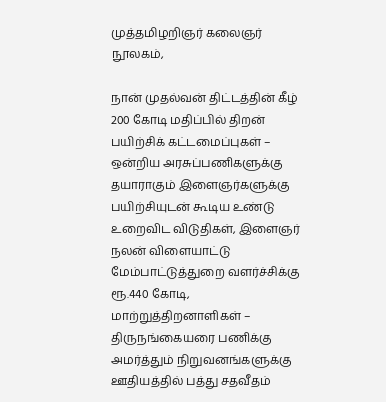முத்தமிழறிஞர் கலைஞர் நூலகம்,

நான் முதல்வன் திட்டத்தின் கீழ் 200 கோடி மதிப்பில் திறன் பயிற்சிக் கட்டமைப்புகள் – ஒன்றிய அரசுப்பணிகளுக்கு தயாராகும் இளைஞர்களுக்கு பயிற்சியுடன் கூடிய உண்டு உறைவிட விடுதிகள், இளைஞர் நலன் விளையாட்டு மேம்பாட்டுத்துறை வளர்ச்சிக்கு ரூ.440 கோடி, மாற்றுத்திறனாளிகள் – திருநங்கையரை பணிக்கு அமர்த்தும் நிறுவனங்களுக்கு ஊதியத்தில் பத்து சதவீதம்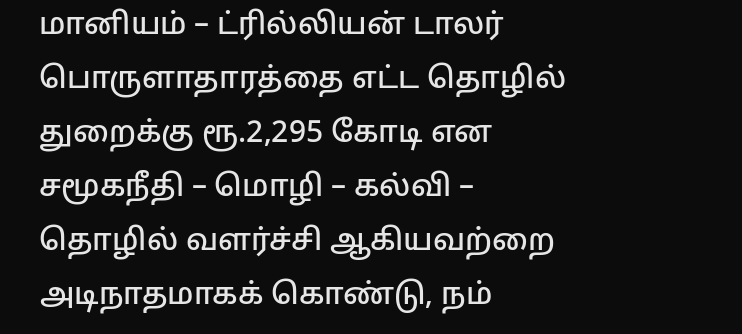மானியம் – ட்ரில்லியன் டாலர் பொருளாதாரத்தை எட்ட தொழில் துறைக்கு ரூ.2,295 கோடி என சமூகநீதி – மொழி – கல்வி – தொழில் வளர்ச்சி ஆகியவற்றை அடிநாதமாகக் கொண்டு, நம்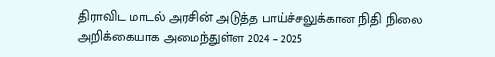திராவிட மாடல் அரசின் அடுத்த பாய்ச்சலுக்கான நிதி நிலை அறிக்கையாக அமைந்துள்ள 2024 – 2025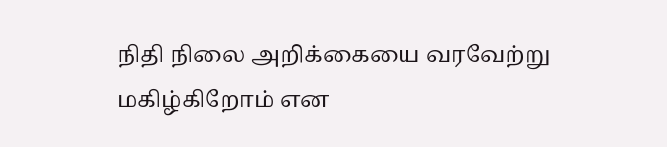நிதி நிலை அறிக்கையை வரவேற்று மகிழ்கிறோம் என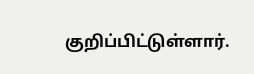குறிப்பிட்டுள்ளார்.